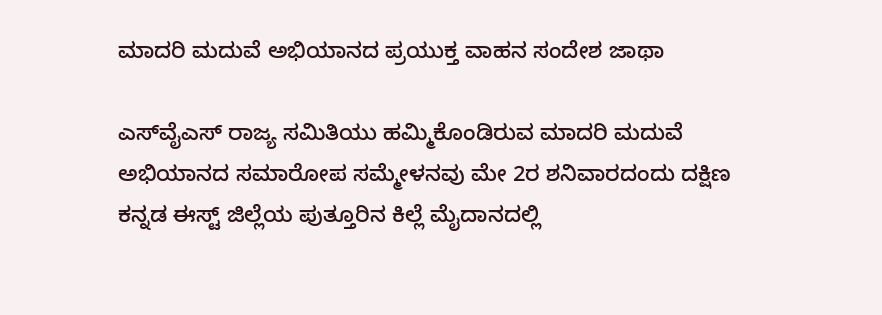ಮಾದರಿ ಮದುವೆ ಅಭಿಯಾನದ ಪ್ರಯುಕ್ತ ವಾಹನ ಸಂದೇಶ ಜಾಥಾ

ಎಸ್‌ವೈಎಸ್ ರಾಜ್ಯ ಸಮಿತಿಯು ಹಮ್ಮಿಕೊಂಡಿರುವ ಮಾದರಿ ಮದುವೆ ಅಭಿಯಾನದ ಸಮಾರೋಪ ಸಮ್ಮೇಳನವು ಮೇ 2ರ ಶನಿವಾರದಂದು ದಕ್ಷಿಣ ಕನ್ನಡ ಈಸ್ಟ್ ಜಿಲ್ಲೆಯ ಪುತ್ತೂರಿನ ಕಿಲ್ಲೆ ಮೈದಾನದಲ್ಲಿ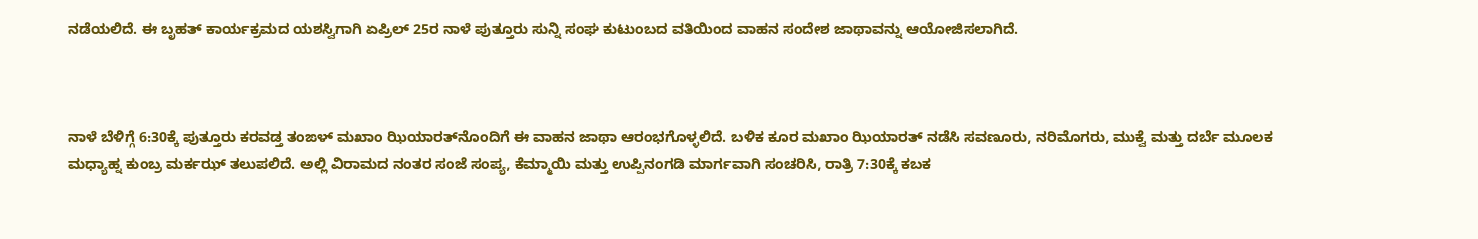ನಡೆಯಲಿದೆ. ಈ ಬೃಹತ್ ಕಾರ್ಯಕ್ರಮದ ಯಶಸ್ವಿಗಾಗಿ ಏಪ್ರಿಲ್ 25ರ ನಾಳೆ ಪುತ್ತೂರು ಸುನ್ನಿ ಸಂಘ ಕುಟುಂಬದ ವತಿಯಿಂದ ವಾಹನ ಸಂದೇಶ ಜಾಥಾವನ್ನು ಆಯೋಜಿಸಲಾಗಿದೆ.



ನಾಳೆ ಬೆಳಿಗ್ಗೆ 6:30ಕ್ಕೆ ಪುತ್ತೂರು ಕರವಡ್ತ ತಂಙಳ್ ಮಖಾಂ ಝಿಯಾರತ್‌ನೊಂದಿಗೆ ಈ ವಾಹನ ಜಾಥಾ ಆರಂಭಗೊಳ್ಳಲಿದೆ. ಬಳಿಕ ಕೂರ ಮಖಾಂ ಝಿಯಾರತ್ ನಡೆಸಿ ಸವಣೂರು, ನರಿಮೊಗರು, ಮುಕ್ವೆ ಮತ್ತು ದರ್ಬೆ ಮೂಲಕ ಮಧ್ಯಾಹ್ನ ಕುಂಬ್ರ ಮರ್ಕಝ್ ತಲುಪಲಿದೆ. ಅಲ್ಲಿ ವಿರಾಮದ ನಂತರ ಸಂಜೆ ಸಂಪ್ಯ, ಕೆಮ್ಮಾಯಿ ಮತ್ತು ಉಪ್ಪಿನಂಗಡಿ ಮಾರ್ಗವಾಗಿ ಸಂಚರಿಸಿ, ರಾತ್ರಿ 7:30ಕ್ಕೆ ಕಬಕ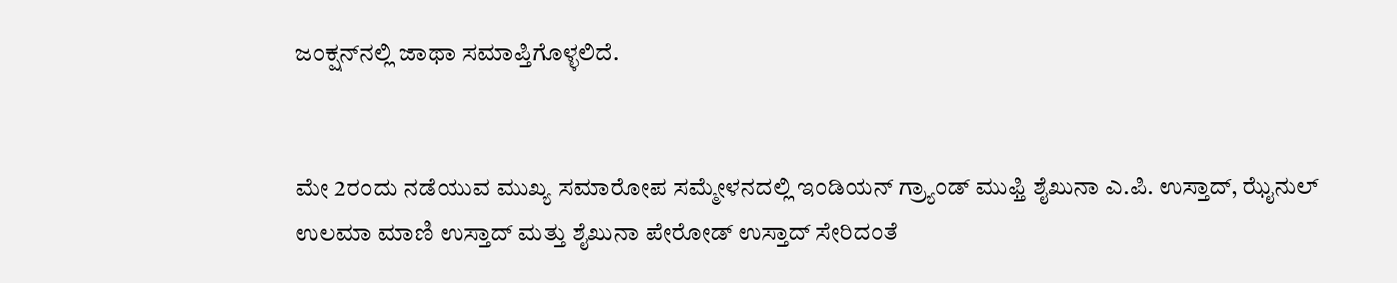ಜಂಕ್ಷನ್‌ನಲ್ಲಿ ಜಾಥಾ ಸಮಾಪ್ತಿಗೊಳ್ಳಲಿದೆ.


ಮೇ 2ರಂದು ನಡೆಯುವ ಮುಖ್ಯ ಸಮಾರೋಪ ಸಮ್ಮೇಳನದಲ್ಲಿ ಇಂಡಿಯನ್ ಗ್ರ್ಯಾಂಡ್ ಮುಫ್ತಿ ಶೈಖುನಾ ಎ.ಪಿ. ಉಸ್ತಾದ್, ಝೈನುಲ್ ಉಲಮಾ ಮಾಣಿ ಉಸ್ತಾದ್ ಮತ್ತು ಶೈಖುನಾ ಪೇರೋಡ್ ಉಸ್ತಾದ್ ಸೇರಿದಂತೆ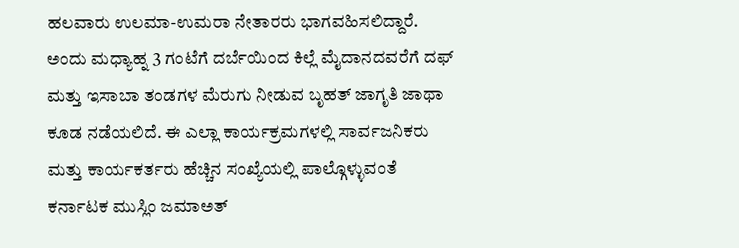ಹಲವಾರು ಉಲಮಾ-ಉಮರಾ ನೇತಾರರು ಭಾಗವಹಿಸಲಿದ್ದಾರೆ. ಅಂದು ಮಧ್ಯಾಹ್ನ 3 ಗಂಟೆಗೆ ದರ್ಬೆಯಿಂದ ಕಿಲ್ಲೆ ಮೈದಾನದವರೆಗೆ ದಫ್ ಮತ್ತು ಇಸಾಬಾ ತಂಡಗಳ ಮೆರುಗು ನೀಡುವ ಬೃಹತ್ ಜಾಗೃತಿ ಜಾಥಾ ಕೂಡ ನಡೆಯಲಿದೆ. ಈ ಎಲ್ಲಾ ಕಾರ್ಯಕ್ರಮಗಳಲ್ಲಿ ಸಾರ್ವಜನಿಕರು ಮತ್ತು ಕಾರ್ಯಕರ್ತರು ಹೆಚ್ಚಿನ ಸಂಖ್ಯೆಯಲ್ಲಿ ಪಾಲ್ಗೊಳ್ಳುವಂತೆ ಕರ್ನಾಟಕ ಮುಸ್ಲಿಂ ಜಮಾಅತ್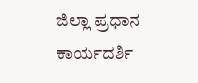ಜಿಲ್ಲಾ ಪ್ರಧಾನ ಕಾರ್ಯದರ್ಶಿ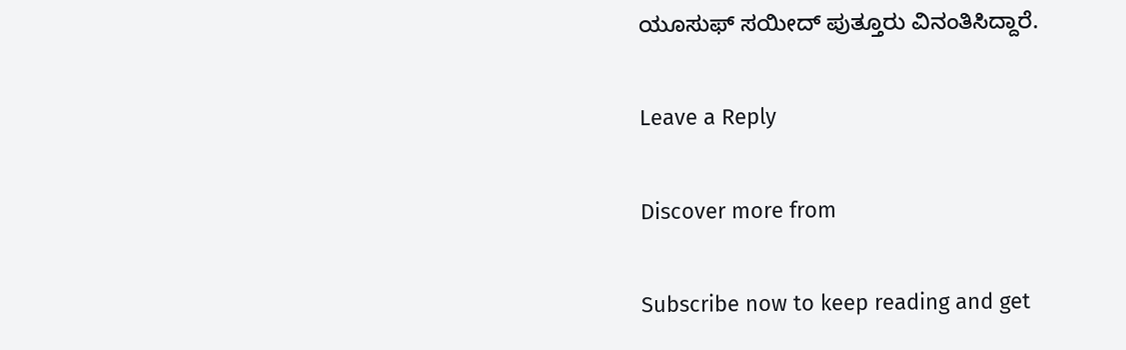ಯೂಸುಫ್ ಸಯೀದ್ ಪುತ್ತೂರು ವಿನಂತಿಸಿದ್ದಾರೆ.

Leave a Reply

Discover more from

Subscribe now to keep reading and get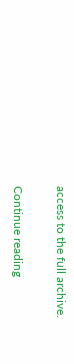access to the full archive.

Continue reading